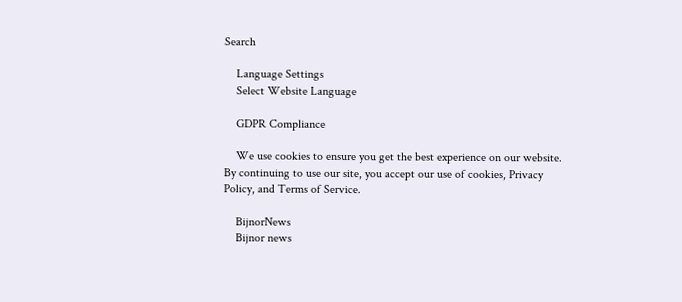Search

    Language Settings
    Select Website Language

    GDPR Compliance

    We use cookies to ensure you get the best experience on our website. By continuing to use our site, you accept our use of cookies, Privacy Policy, and Terms of Service.

    BijnorNews
    Bijnor news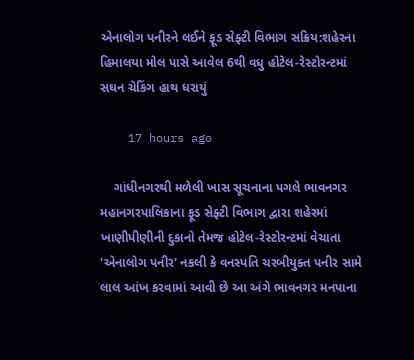એનાલોગ પનીરને લઈને ફૂડ સેફ્ટી વિભાગ સક્રિય:શહેરના હિમાલયા મોલ પાસે આવેલ 6થી વધુ હોટેલ-રેસ્ટોરન્ટમાં સઘન ચેકિંગ હાથ ધરાયું

    17 hours ago

    ગાંધીનગરથી મળેલી ખાસ સૂચનાના પગલે ભાવનગર મહાનગરપાલિકાના ફૂડ સેફ્ટી વિભાગ દ્વારા શહેરમાં ખાણીપીણીની દુકાનો તેમજ હોટેલ-રેસ્ટોરન્ટમાં વેચાતા 'એનાલોગ પનીર' નકલી કે વનસ્પતિ ચરબીયુક્ત પનીર સામે લાલ આંખ કરવામાં આવી છે આ અંગે ભાવનગર મનપાના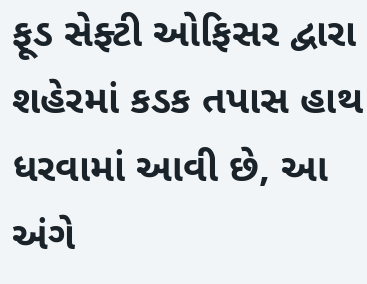ફૂડ સેફ્ટી ઓફિસર દ્વારા શહેરમાં કડક તપાસ હાથ ધરવામાં આવી છે, આ અંગે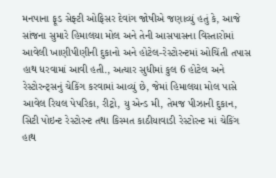મનપાના ફૂડ સેફ્ટી ઓફિસર દેવાંગ જોષીએ જણાવ્યું હતું કે, આજે સાંજના સુમારે હિમાલયા મોલ અને તેની આસપાસના વિસ્તારોમાં આવેલી ખાણીપીણીની દુકાનો અને હોટેલ-રેસ્ટોરન્ટમાં ઓચિંતી તપાસ હાથ ધરવામાં આવી હતી., અત્યાર સુધીમાં કુલ 6 હોટેલ અને રેસ્ટોરન્ટ્સનું ચેકિંગ કરવામાં આવ્યું છે, જેમાં હિમાલયા મોલ પાસે આવેલ રિયલ પેપરિકા, રીટ્રો, યુ એન્ડ મી, તેમજ પીઝાની દુકાન, સિટી પોઇન્ટ રેસ્ટોરન્ટ તથા કિસ્મત કાઠીયાવાડી રેસ્ટોરન્ટ માં ચેકિંગ હાથ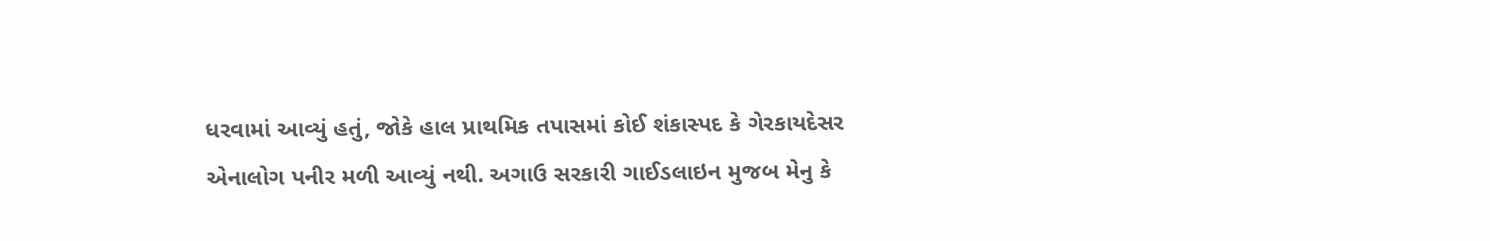ધરવામાં આવ્યું હતું, જોકે હાલ પ્રાથમિક તપાસમાં કોઈ શંકાસ્પદ કે ગેરકાયદેસર એનાલોગ પનીર મળી આવ્યું નથી. અગાઉ સરકારી ગાઈડલાઇન મુજબ મેનુ કે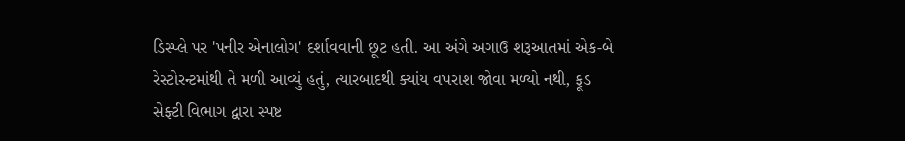ડિસ્પ્લે પર 'પનીર એનાલોગ' દર્શાવવાની છૂટ હતી. આ અંગે અગાઉ શરૂઆતમાં એક-બે રેસ્ટોરન્ટમાંથી તે મળી આવ્યું હતું, ત્યારબાદથી ક્યાંય વપરાશ જોવા મળ્યો નથી, ફૂડ સેફ્ટી વિભાગ દ્વારા સ્પષ્ટ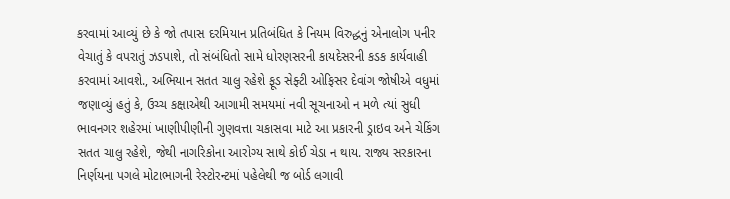કરવામાં આવ્યું છે કે જો તપાસ દરમિયાન પ્રતિબંધિત કે નિયમ વિરુદ્ધનું એનાલોગ પનીર વેચાતું કે વપરાતું ઝડપાશે, તો સંબંધિતો સામે ધોરણસરની કાયદેસરની કડક કાર્યવાહી કરવામાં આવશે., અભિયાન સતત ચાલુ રહેશે ફૂડ સેફ્ટી ઓફિસર દેવાંગ જોષીએ વધુમાં જણાવ્યું હતું કે, ઉચ્ચ કક્ષાએથી આગામી સમયમાં નવી સૂચનાઓ ન મળે ત્યાં સુધી ભાવનગર શહેરમાં ખાણીપીણીની ગુણવત્તા ચકાસવા માટે આ પ્રકારની ડ્રાઇવ અને ચેકિંગ સતત ચાલુ રહેશે, જેથી નાગરિકોના આરોગ્ય સાથે કોઈ ચેડા ન થાય. રાજ્ય સરકારના નિર્ણયના પગલે મોટાભાગની રેસ્ટોરન્ટમાં પહેલેથી જ બોર્ડ લગાવી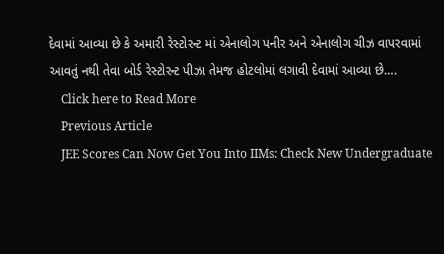દેવામાં આવ્યા છે કે અમારી રેસ્ટોરન્ટ માં એનાલોગ પનીર અને એનાલોગ ચીઝ વાપરવામાં આવતું નથી તેવા બોર્ડ રેસ્ટોરન્ટ પીઝા તેમજ હોટલોમાં લગાવી દેવામાં આવ્યા છે….
    Click here to Read More
    Previous Article
    JEE Scores Can Now Get You Into IIMs: Check New Undergraduate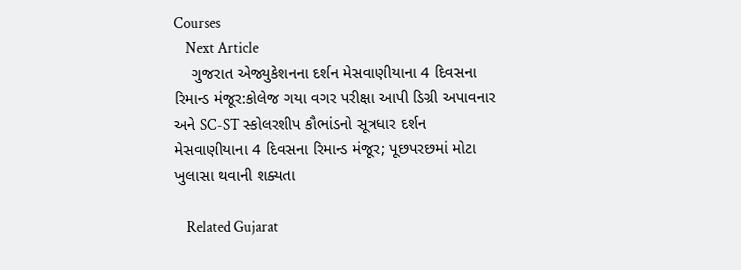Courses
    Next Article
    ગુજરાત એજ્યુકેશનના દર્શન મેસવાણીયાના 4 દિવસના રિમાન્ડ મંજૂર:કોલેજ ગયા વગર પરીક્ષા આપી ડિગ્રી અપાવનાર અને SC-ST સ્કોલરશીપ કૌભાંડનો સૂત્રધાર દર્શન મેસવાણીયાના 4 દિવસના રિમાન્ડ મંજૂર; પૂછપરછમાં મોટા ખુલાસા થવાની શક્યતા

    Related Gujarat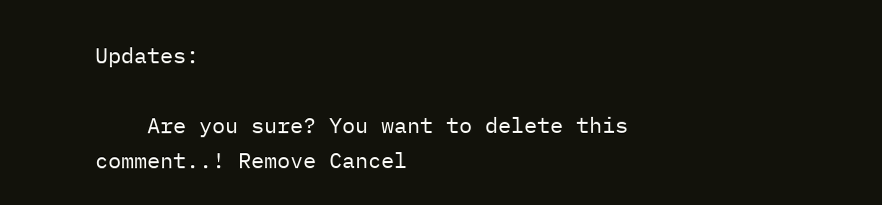Updates:

    Are you sure? You want to delete this comment..! Remove Cancel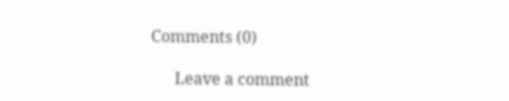Comments (0)

      Leave a comment